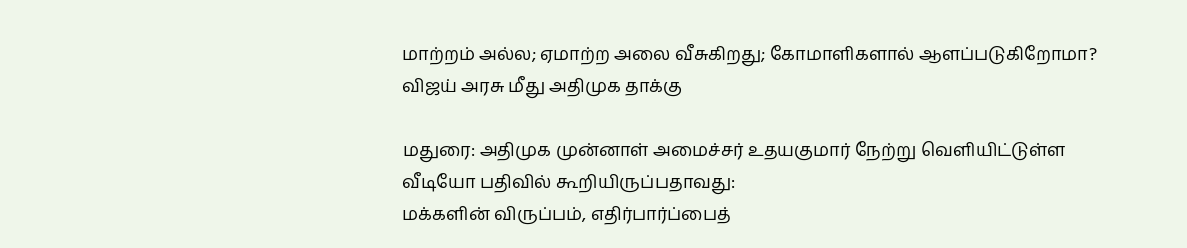மாற்றம் அல்ல; ஏமாற்ற அலை வீசுகிறது; கோமாளிகளால் ஆளப்படுகிறோமா? விஜய் அரசு மீது அதிமுக தாக்கு

மதுரை: அதிமுக முன்னாள் அமைச்சர் உதயகுமார் நேற்று வெளியிட்டுள்ள வீடியோ பதிவில் கூறியிருப்பதாவது:
மக்களின் விருப்பம், எதிர்பார்ப்பைத்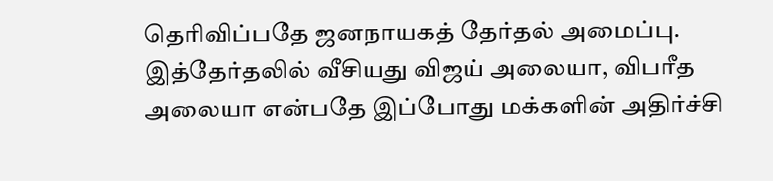தெரிவிப்பதே ஜனநாயகத் தேர்தல் அமைப்பு. இத்தேர்தலில் வீசியது விஜய் அலையா, விபரீத அலையா என்பதே இப்போது மக்களின் அதிர்ச்சி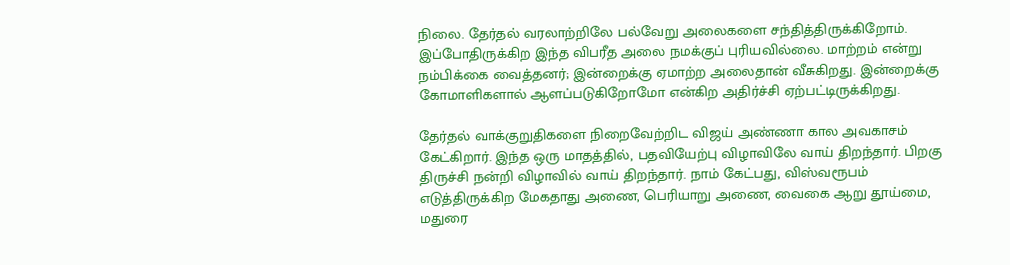நிலை. தேர்தல் வரலாற்றிலே பல்வேறு அலைகளை சந்தித்திருக்கிறோம். இப்போதிருக்கிற இந்த விபரீத அலை நமக்குப் புரியவில்லை. மாற்றம் என்று நம்பிக்கை வைத்தனர்; இன்றைக்கு ஏமாற்ற அலைதான் வீசுகிறது. இன்றைக்கு கோமாளிகளால் ஆளப்படுகிறோமோ என்கிற அதிர்ச்சி ஏற்பட்டிருக்கிறது.

தேர்தல் வாக்குறுதிகளை நிறைவேற்றிட விஜய் அண்ணா கால அவகாசம் கேட்கிறார். இந்த ஒரு மாதத்தில், பதவியேற்பு விழாவிலே வாய் திறந்தார். பிறகு திருச்சி நன்றி விழாவில் வாய் திறந்தார். நாம் கேட்பது, விஸ்வரூபம் எடுத்திருக்கிற மேகதாது அணை, பெரியாறு அணை, வைகை ஆறு தூய்மை, மதுரை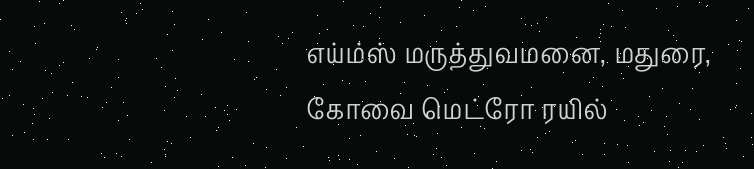எய்ம்ஸ் மருத்துவமனை, மதுரை, கோவை மெட்ரோ ரயில்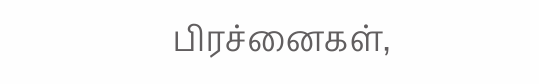பிரச்னைகள்,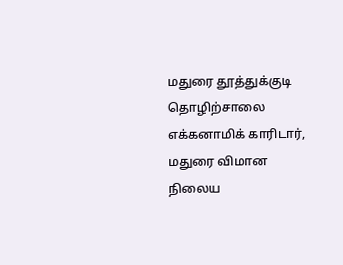மதுரை தூத்துக்குடி தொழிற்சாலை எக்கனாமிக் காரிடார், மதுரை விமான நிலைய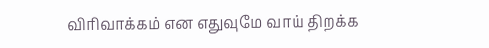விரிவாக்கம் என எதுவுமே வாய் திறக்க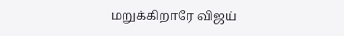மறுக்கிறாரே விஜய்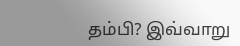தம்பி? இவ்வாறு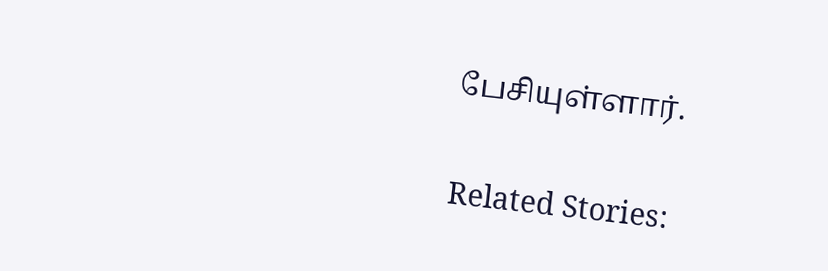பேசியுள்ளார்.

Related Stories: